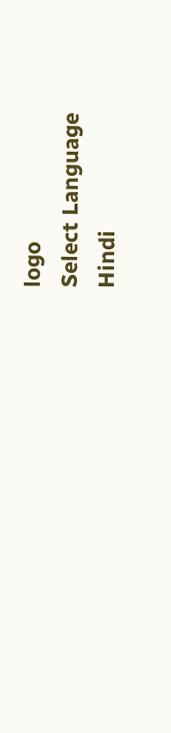logo
Select Language
Hindi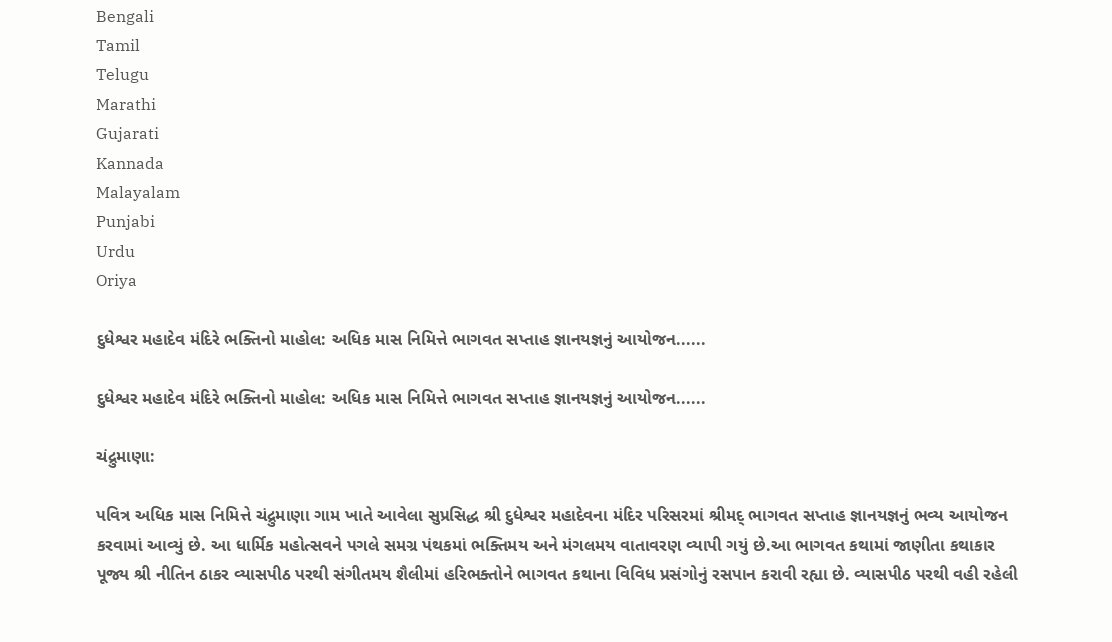Bengali
Tamil
Telugu
Marathi
Gujarati
Kannada
Malayalam
Punjabi
Urdu
Oriya

દુધેશ્વર મહાદેવ મંદિરે ભક્તિનો માહોલ: અધિક માસ નિમિત્તે ભાગવત સપ્તાહ જ્ઞાનયજ્ઞનું આયોજન......

દુધેશ્વર મહાદેવ મંદિરે ભક્તિનો માહોલ: અધિક માસ નિમિત્તે ભાગવત સપ્તાહ જ્ઞાનયજ્ઞનું આયોજન......

ચંદ્રુમાણા:

પવિત્ર અધિક માસ નિમિત્તે ચંદ્રુમાણા ગામ ખાતે આવેલા સુપ્રસિદ્ધ શ્રી દુધેશ્વર મહાદેવના મંદિર પરિસરમાં શ્રીમદ્ ભાગવત સપ્તાહ જ્ઞાનયજ્ઞનું ભવ્ય આયોજન કરવામાં આવ્યું છે. આ ધાર્મિક મહોત્સવને પગલે સમગ્ર પંથકમાં ભક્તિમય અને મંગલમય વાતાવરણ વ્યાપી ગયું છે.આ ભાગવત કથામાં જાણીતા કથાકાર પૂજ્ય શ્રી નીતિન ઠાકર વ્યાસપીઠ પરથી સંગીતમય શૈલીમાં હરિભક્તોને ભાગવત કથાના વિવિધ પ્રસંગોનું રસપાન કરાવી રહ્યા છે. વ્યાસપીઠ પરથી વહી રહેલી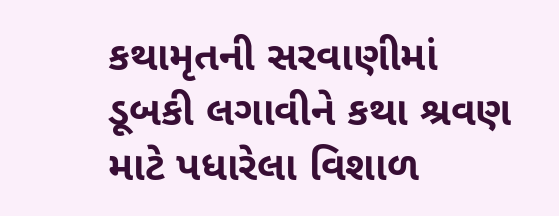કથામૃતની સરવાણીમાં ડૂબકી લગાવીને કથા શ્રવણ માટે પધારેલા વિશાળ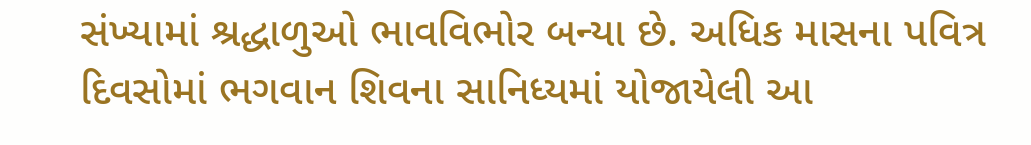સંખ્યામાં શ્રદ્ધાળુઓ ભાવવિભોર બન્યા છે. અધિક માસના પવિત્ર દિવસોમાં ભગવાન શિવના સાનિધ્યમાં યોજાયેલી આ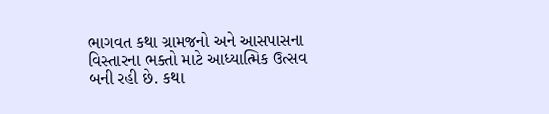ભાગવત કથા ગ્રામજનો અને આસપાસના વિસ્તારના ભક્તો માટે આધ્યાત્મિક ઉત્સવ બની રહી છે. કથા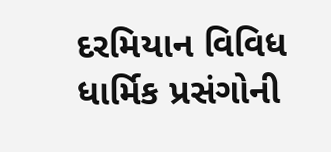દરમિયાન વિવિધ ધાર્મિક પ્રસંગોની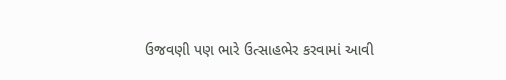ઉજવણી પણ ભારે ઉત્સાહભેર કરવામાં આવી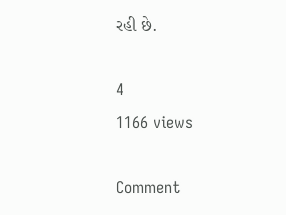રહી છે.

4
1166 views

Comment